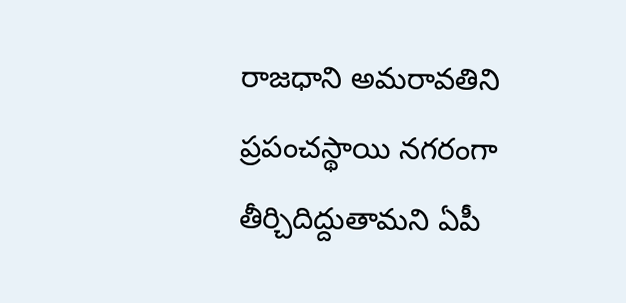రాజధాని అమరావతిని ప్రపంచస్థాయి నగరంగా తీర్చిదిద్దుతామని ఏపీ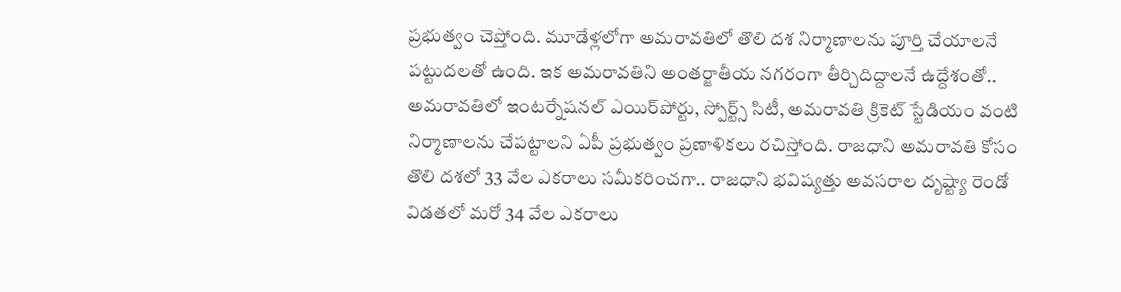ప్రభుత్వం చెప్తోంది. మూడేళ్లలోగా అమరావతిలో తొలి దశ నిర్మాణాలను పూర్తి చేయాలనే పట్టుదలతో ఉంది. ఇక అమరావతిని అంతర్జాతీయ నగరంగా తీర్చిదిద్దాలనే ఉద్దేశంతో.. అమరావతిలో ఇంటర్నేషనల్ ఎయిర్‌పోర్టు, స్పోర్ట్స్ సిటీ, అమరావతి క్రికెట్ స్టేడియం వంటి నిర్మాణాలను చేపట్టాలని ఏపీ ప్రభుత్వం ప్రణాళికలు రచిస్తోంది. రాజధాని అమరావతి కోసం తొలి దశలో 33 వేల ఎకరాలు సమీకరించగా.. రాజధాని భవిష్యత్తు అవసరాల దృష్ట్యా రెండో విడతలో మరో 34 వేల ఎకరాలు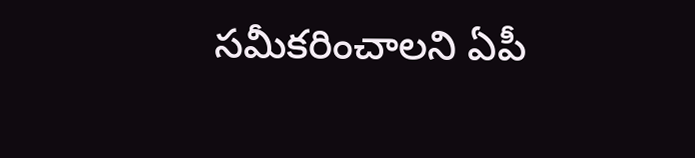సమీకరించాలని ఏపీ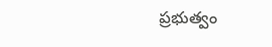ప్రభుత్వం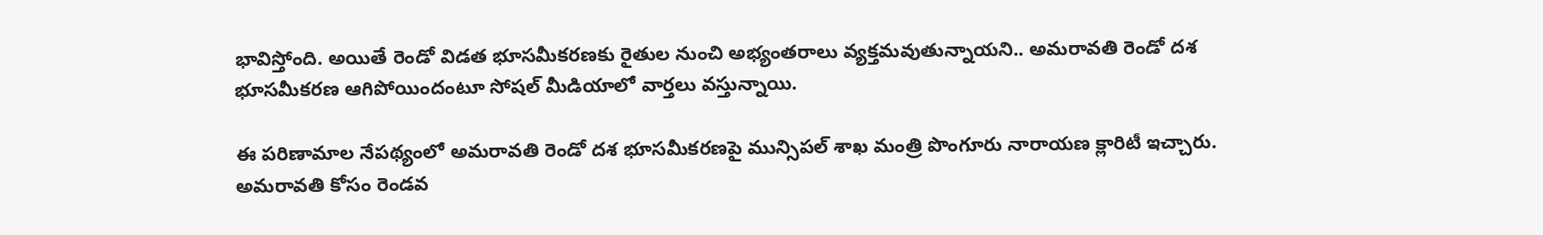భావిస్తోంది. అయితే రెండో విడత భూసమీకరణకు రైతుల నుంచి అభ్యంతరాలు వ్యక్తమవుతున్నాయని.. అమరావతి రెండో దశ భూసమీకరణ ఆగిపోయిందంటూ సోషల్ మీడియాలో వార్తలు వస్తున్నాయి.

ఈ పరిణామాల నేపథ్యంలో అమరావతి రెండో దశ భూసమీకరణపై మున్సిపల్ శాఖ మంత్రి పొంగూరు నారాయణ క్లారిటీ ఇచ్చారు. అమరావతి కోసం రెండవ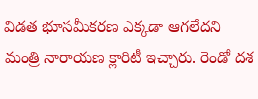విడత భూసమీకరణ ఎక్కడా ఆగలేదని మంత్రి నారాయణ క్లారిటీ ఇచ్చారు. రెండో దశ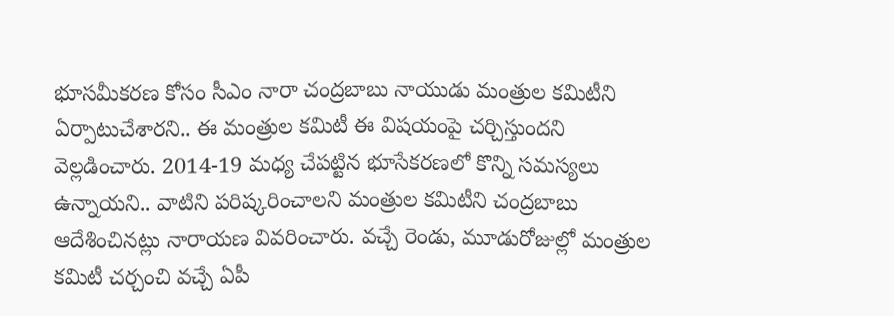భూసమీకరణ కోసం సీఎం నారా చంద్రబాబు నాయుడు మంత్రుల కమిటీని ఏర్పాటుచేశారని.. ఈ మంత్రుల కమిటీ ఈ విషయంపై చర్చిస్తుందని వెల్లడించారు. 2014-19 మధ్య చేపట్టిన భూసేకరణలో కొన్ని సమస్యలు ఉన్నాయని.. వాటిని పరిష్కరించాలని మంత్రుల కమిటీని చంద్రబాబు ఆదేశించినట్లు నారాయణ వివరించారు. వచ్చే రెండు, మూడురోజుల్లో మంత్రుల కమిటీ చర్చంచి వచ్చే ఏపీ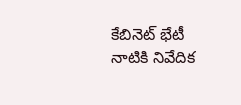కేబినెట్ భేటీ నాటికి నివేదిక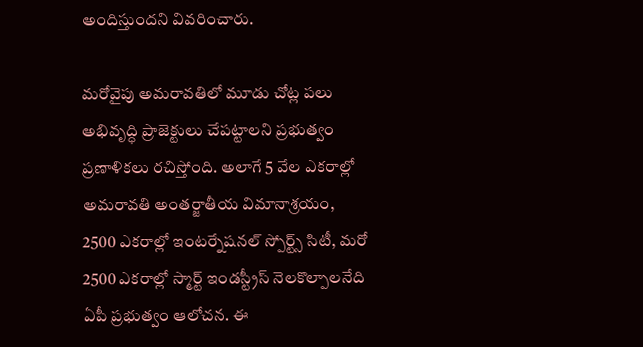అందిస్తుందని వివరించారు.

మరోవైపు అమరావతిలో మూడు చోట్ల పలు అభివృద్ధి ప్రాజెక్టులు చేపట్టాలని ప్రభుత్వం ప్రణాళికలు రచిస్తోంది. అలాగే 5 వేల ఎకరాల్లో అమరావతి అంతర్జాతీయ విమానాశ్రయం, 2500 ఎకరాల్లో ఇంటర్నేషనల్ స్పోర్ట్స్ సిటీ, మరో 2500 ఎకరాల్లో స్మార్ట్ ఇండస్ట్రీస్ నెలకొల్పాలనేది ఏపీ ప్రభుత్వం ఆలోచన. ఈ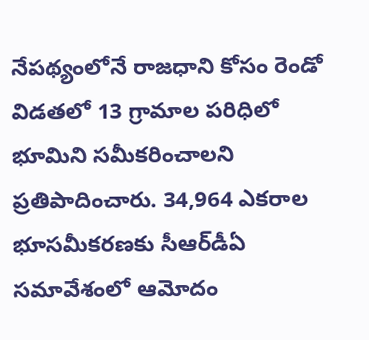నేపథ్యంలోనే రాజధాని కోసం రెండో విడతలో 13 గ్రామాల పరిధిలో భూమిని సమీకరించాలని ప్రతిపాదించారు. 34,964 ఎకరాల భూసమీకరణకు సీఆర్‌డీఏ సమావేశంలో ఆమోదం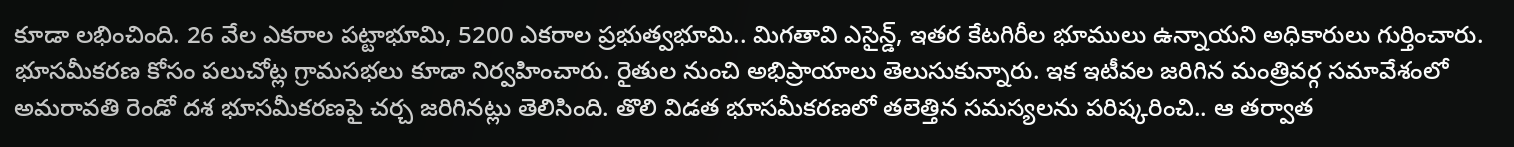కూడా లభించింది. 26 వేల ఎకరాల పట్టాభూమి, 5200 ఎకరాల ప్రభుత్వభూమి.. మిగతావి ఎసైన్డ్, ఇతర కేటగిరీల భూములు ఉన్నాయని అధికారులు గుర్తించారు. భూసమీకరణ కోసం పలుచోట్ల గ్రామసభలు కూడా నిర్వహించారు. రైతుల నుంచి అభిప్రాయాలు తెలుసుకున్నారు. ఇక ఇటీవల జరిగిన మంత్రివర్గ సమావేశంలో అమరావతి రెండో దశ భూసమీకరణపై చర్చ జరిగినట్లు తెలిసింది. తొలి విడత భూసమీకరణలో తలెత్తిన సమస్యలను పరిష్కరించి.. ఆ తర్వాత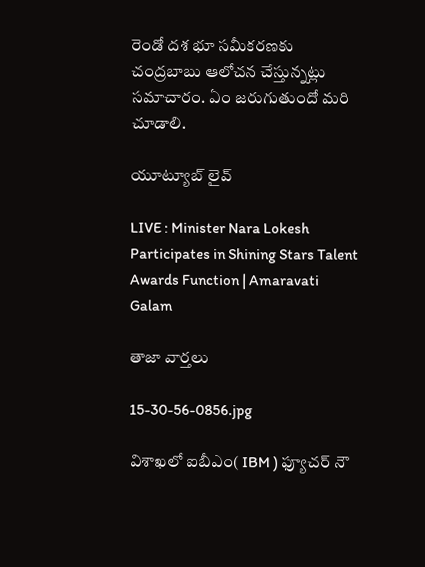రెండో దశ భూ సమీకరణకు చంద్రబాబు ఆలోచన చేస్తున్నట్లు సమాచారం. ఏం జరుగుతుందో మరి చూడాలి.

యూట్యూబ్ లైవ్

LIVE : Minister Nara Lokesh Participates in Shining Stars Talent Awards Function | Amaravati Galam

తాజా వార్తలు

15-30-56-0856.jpg

విశాఖలో ఐబీఎం( IBM ) ఫ్యూచర్ నౌ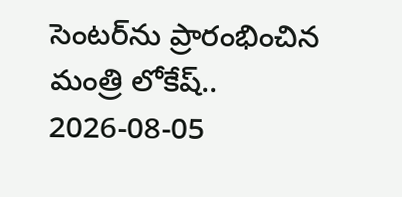సెంటర్‌ను ప్రారంభించిన మంత్రి లోకేష్..
2026-08-05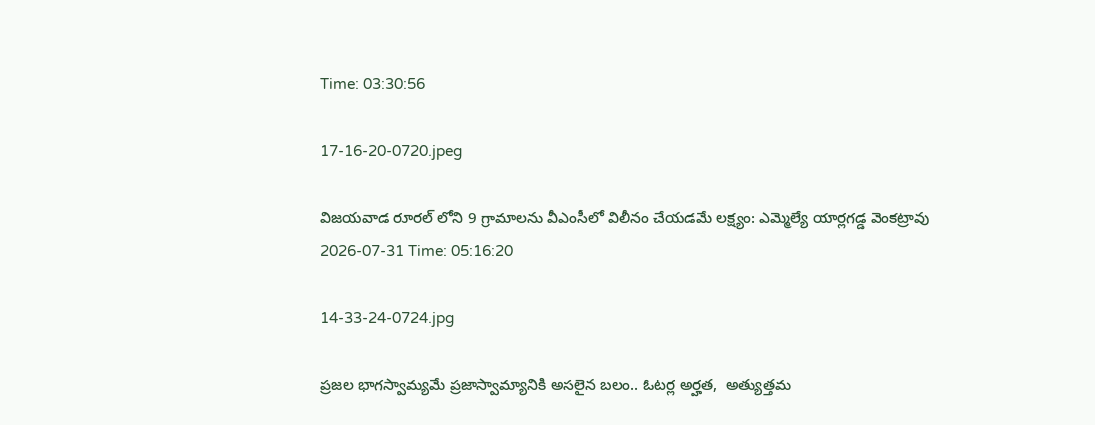Time: 03:30:56

17-16-20-0720.jpeg

విజయవాడ రూరల్ లోని 9 గ్రామాలను వీఎంసీలో విలీనం చేయడమే లక్ష్యం: ఎమ్మెల్యే యార్లగడ్డ వెంకట్రావు
2026-07-31 Time: 05:16:20

14-33-24-0724.jpg

ప్ర‌జ‌ల భాగ‌స్వామ్య‌మే ప్రజాస్వామ్యానికి అస‌లైన బ‌లం.. ఓట‌ర్ల అర్హ‌త‌,  అత్యుత్త‌మ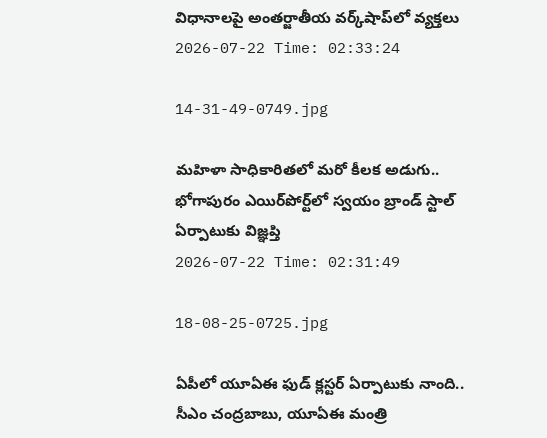విధానాల‌పై అంతర్జాతీయ వ‌ర్క్‌షాప్‌లో వ్యక్తలు
2026-07-22 Time: 02:33:24

14-31-49-0749.jpg

మ‌హిళా సాధికారిత‌లో మ‌రో కీల‌క అడుగు..  భోగాపురం ఎయిర్‌పోర్ట్‌లో స్వ‌యం బ్రాండ్ స్టాల్ ఏర్పాటుకు విజ్ఞ‌ప్తి
2026-07-22 Time: 02:31:49

18-08-25-0725.jpg

ఏపీలో యూఏఈ ఫుడ్ క్లస్టర్ ఏర్పాటుకు నాంది.. సీఎం చంద్రబాబు, యూఏఈ మంత్రి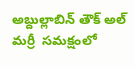అబ్దుల్లాబిన్ తౌక్ అల్ మర్రీ  సమక్షంలో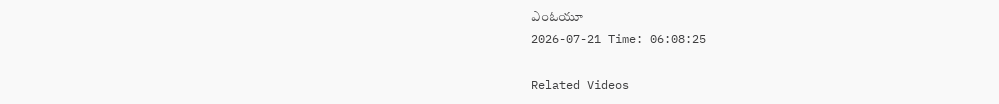ఎంఓయూ
2026-07-21 Time: 06:08:25

Related Videos